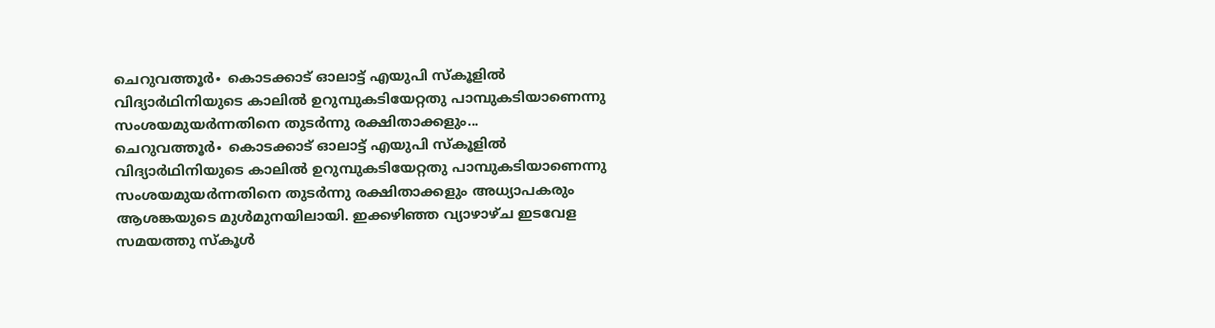ചെറുവത്തൂർ∙ കൊടക്കാട് ഓലാട്ട് എയുപി സ്കൂളിൽ വിദ്യാർഥിനിയുടെ കാലിൽ ഉറുമ്പുകടിയേറ്റതു പാമ്പുകടിയാണെന്നു സംശയമുയർന്നതിനെ തുടർന്നു രക്ഷിതാക്കളും...
ചെറുവത്തൂർ∙ കൊടക്കാട് ഓലാട്ട് എയുപി സ്കൂളിൽ വിദ്യാർഥിനിയുടെ കാലിൽ ഉറുമ്പുകടിയേറ്റതു പാമ്പുകടിയാണെന്നു സംശയമുയർന്നതിനെ തുടർന്നു രക്ഷിതാക്കളും അധ്യാപകരും ആശങ്കയുടെ മുൾമുനയിലായി. ഇക്കഴിഞ്ഞ വ്യാഴാഴ്ച ഇടവേള സമയത്തു സ്കൂൾ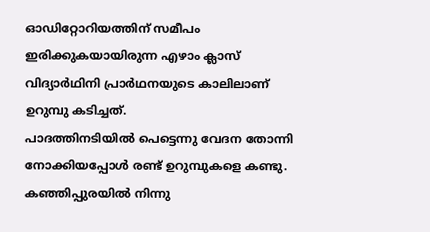ഓഡിറ്റോറിയത്തിന് സമീപം ഇരിക്കുകയായിരുന്ന എഴാം ക്ലാസ് വിദ്യാർഥിനി പ്രാർഥനയുടെ കാലിലാണ് ഉറുമ്പു കടിച്ചത്.
പാദത്തിനടിയിൽ പെട്ടെന്നു വേദന തോന്നി നോക്കിയപ്പോൾ രണ്ട് ഉറുമ്പുകളെ കണ്ടു. കഞ്ഞിപ്പുരയിൽ നിന്നു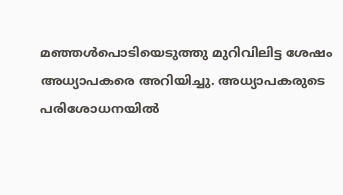മഞ്ഞൾപൊടിയെടുത്തു മുറിവിലിട്ട ശേഷം അധ്യാപകരെ അറിയിച്ചു. അധ്യാപകരുടെ പരിശോധനയിൽ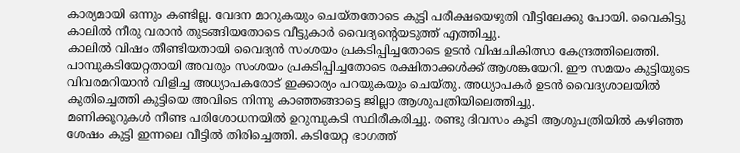കാര്യമായി ഒന്നും കണ്ടില്ല. വേദന മാറുകയും ചെയ്തതോടെ കുട്ടി പരീക്ഷയെഴുതി വീട്ടിലേക്കു പോയി. വൈകിട്ടു കാലിൽ നീരു വരാൻ തുടങ്ങിയതോടെ വീട്ടുകാർ വൈദ്യന്റെയടുത്ത് എത്തിച്ചു.
കാലിൽ വിഷം തീണ്ടിയതായി വൈദ്യൻ സംശയം പ്രകടിപ്പിച്ചതോടെ ഉടൻ വിഷചികിത്സാ കേന്ദ്രത്തിലെത്തി. പാമ്പുകടിയേറ്റതായി അവരും സംശയം പ്രകടിപ്പിച്ചതോടെ രക്ഷിതാക്കൾക്ക് ആശങ്കയേറി. ഈ സമയം കുട്ടിയുടെ വിവരമറിയാൻ വിളിച്ച അധ്യാപകരോട് ഇക്കാര്യം പറയുകയും ചെയ്തു. അധ്യാപകർ ഉടൻ വൈദ്യശാലയിൽ കുതിച്ചെത്തി കുട്ടിയെ അവിടെ നിന്നു കാഞ്ഞങ്ങാട്ടെ ജില്ലാ ആശുപത്രിയിലെത്തിച്ചു.
മണിക്കൂറുകൾ നീണ്ട പരിശോധനയിൽ ഉറുമ്പുകടി സ്ഥിരീകരിച്ചു. രണ്ടു ദിവസം കൂടി ആശുപത്രിയിൽ കഴിഞ്ഞ ശേഷം കുട്ടി ഇന്നലെ വീട്ടിൽ തിരിച്ചെത്തി. കടിയേറ്റ ഭാഗത്ത്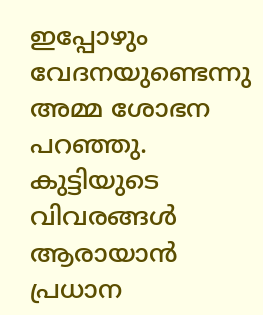ഇപ്പോഴും വേദനയുണ്ടെന്നു അമ്മ ശോഭന പറഞ്ഞു. കുട്ടിയുടെ വിവരങ്ങൾ ആരായാൻ പ്രധാന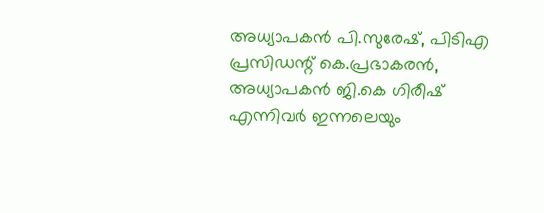അധ്യാപകൻ പി.സുരേഷ്, പിടിഎ പ്രസിഡന്റ് കെ.പ്രഭാകരൻ, അധ്യാപകൻ ജി.കെ ഗിരീഷ് എന്നിവർ ഇന്നലെയും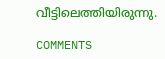വീട്ടിലെത്തിയിരുന്നു.

COMMENTS